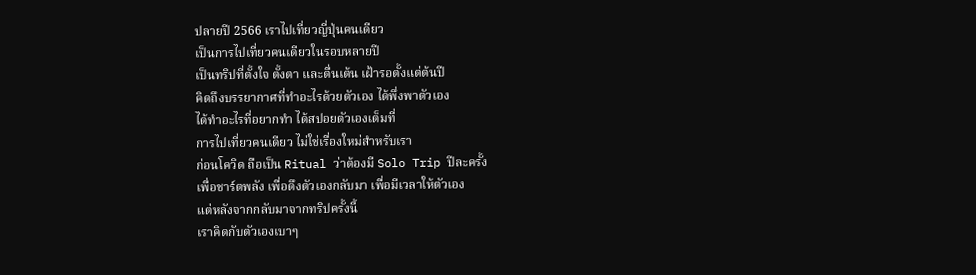ปลายปี 2566 เราไปเที่ยวญี่ปุ่นคนเดียว
เป็นการไปเที่ยวคนเดียวในรอบหลายปี
เป็นทริปที่ตั้งใจ ตั้งตา และตื่นเต้น เฝ้ารอตั้งแต่ต้นปี
คิดถึงบรรยากาศที่ทำอะไรด้วยตัวเอง ได้พึ่งพาตัวเอง
ได้ทำอะไรที่อยากทำ ได้สปอยตัวเองเต็มที่
การไปเที่ยวคนเดียว ไม่ใช่เรื่องใหม่สำหรับเรา
ก่อนโควิด ถือเป็น Ritual ว่าต้องมี Solo Trip ปีละครั้ง
เพื่อชาร์ตพลัง เพื่อดึงตัวเองกลับมา เพื่อมีเวลาให้ตัวเอง
แต่หลังจากกลับมาจากทริปครั้งนี้
เราคิดกับตัวเองเบาๆ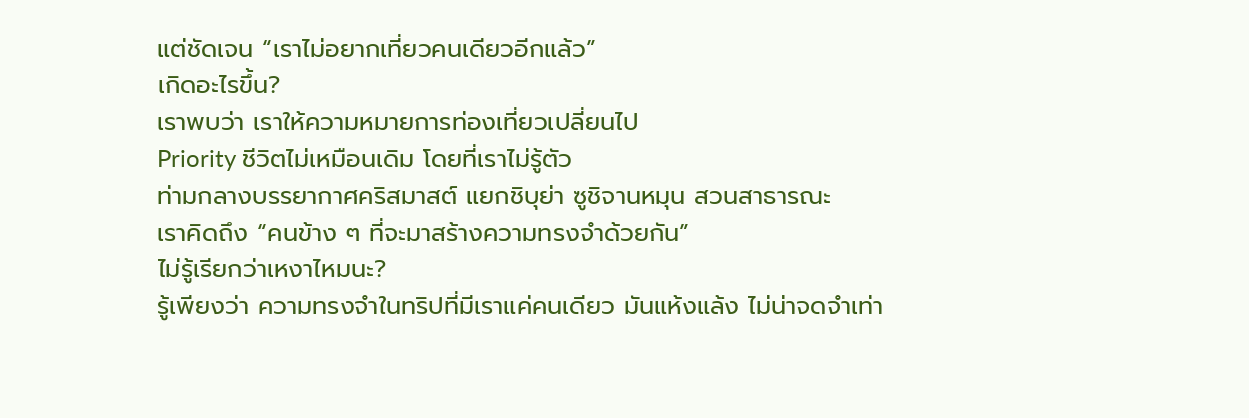แต่ชัดเจน “เราไม่อยากเที่ยวคนเดียวอีกแล้ว”
เกิดอะไรขึ้น?
เราพบว่า เราให้ความหมายการท่องเที่ยวเปลี่ยนไป
Priority ชีวิตไม่เหมือนเดิม โดยที่เราไม่รู้ตัว
ท่ามกลางบรรยากาศคริสมาสต์ แยกชิบุย่า ซูชิจานหมุน สวนสาธารณะ
เราคิดถึง “คนข้าง ๆ ที่จะมาสร้างความทรงจำด้วยกัน”
ไม่รู้เรียกว่าเหงาไหมนะ?
รู้เพียงว่า ความทรงจำในทริปที่มีเราแค่คนเดียว มันแห้งแล้ง ไม่น่าจดจำเท่า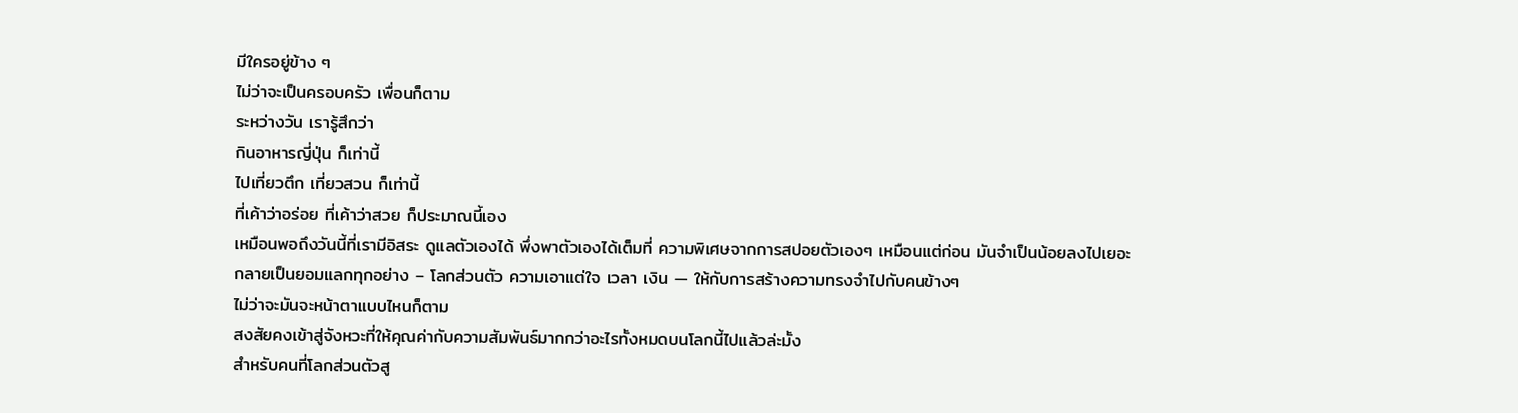มีใครอยู่ข้าง ๆ
ไม่ว่าจะเป็นครอบครัว เพื่อนก็ตาม
ระหว่างวัน เรารู้สึกว่า
กินอาหารญี่ปุ่น ก็เท่านี้
ไปเที่ยวตึก เที่ยวสวน ก็เท่านี้
ที่เค้าว่าอร่อย ที่เค้าว่าสวย ก็ประมาณนี้เอง
เหมือนพอถึงวันนี้ที่เรามีอิสระ ดูแลตัวเองได้ พึ่งพาตัวเองได้เต็มที่ ความพิเศษจากการสปอยตัวเองๆ เหมือนแต่ก่อน มันจำเป็นน้อยลงไปเยอะ
กลายเป็นยอมแลกทุกอย่าง – โลกส่วนตัว ความเอาแต่ใจ เวลา เงิน — ให้กับการสร้างความทรงจำไปกับคนข้างๆ
ไม่ว่าจะมันจะหน้าตาแบบไหนก็ตาม
สงสัยคงเข้าสู่จังหวะที่ให้คุณค่ากับความสัมพันธ์มากกว่าอะไรทั้งหมดบนโลกนี้ไปแล้วล่ะมั้ง
สำหรับคนที่โลกส่วนตัวสู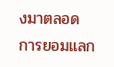งมาตลอด
การยอมแลก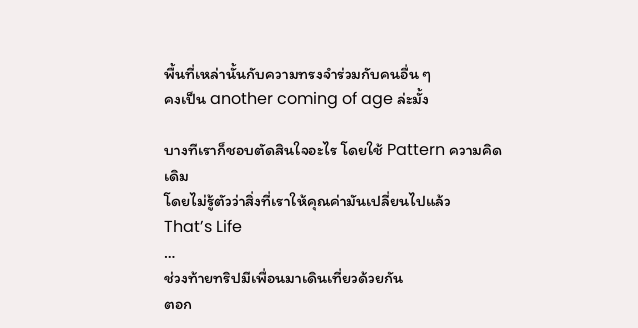พื้นที่เหล่านั้นกับความทรงจำร่วมกับคนอื่น ๆ
คงเป็น another coming of age ล่ะมั้ง

บางทีเราก็ชอบตัดสินใจอะไร โดยใช้ Pattern ความคิดเดิม
โดยไม่รู้ตัวว่าสิ่งที่เราให้คุณค่ามันเปลี่ยนไปแล้ว
That’s Life
…
ช่วงท้ายทริปมีเพื่อนมาเดินเที่ยวด้วยกัน
ตอก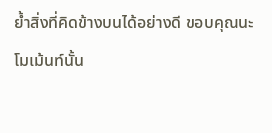ย้ำสิ่งที่คิดข้างบนได้อย่างดี ขอบคุณนะ
โมเม้นท์นั้น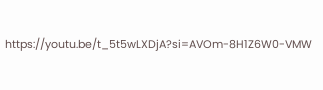https://youtu.be/t_5t5wLXDjA?si=AVOm-8H1Z6W0-VMW